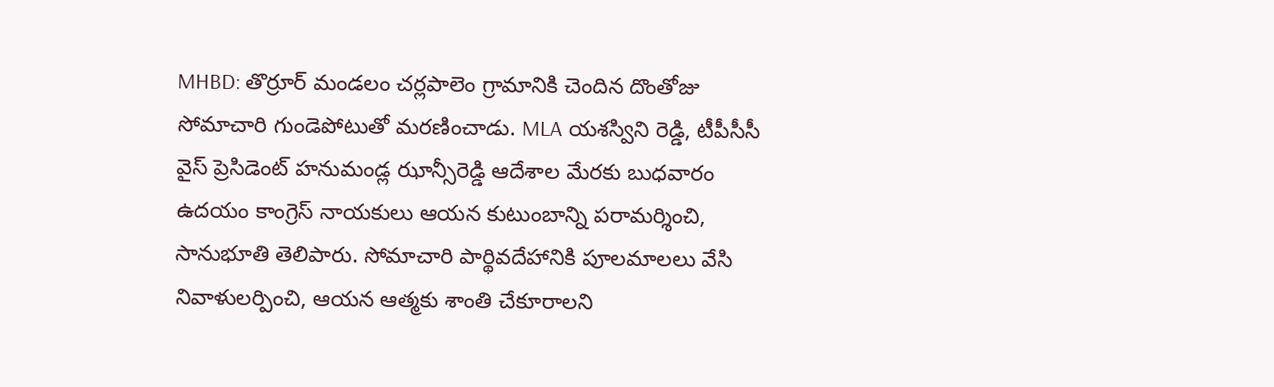MHBD: తొర్రూర్ మండలం చర్లపాలెం గ్రామానికి చెందిన దొంతోజు సోమాచారి గుండెపోటుతో మరణించాడు. MLA యశస్విని రెడ్డి, టీపీసీసీ వైస్ ప్రెసిడెంట్ హనుమండ్ల ఝాన్సీరెడ్డి ఆదేశాల మేరకు బుధవారం ఉదయం కాంగ్రెస్ నాయకులు ఆయన కుటుంబాన్ని పరామర్శించి, సానుభూతి తెలిపారు. సోమాచారి పార్థివదేహానికి పూలమాలలు వేసి నివాళులర్పించి, ఆయన ఆత్మకు శాంతి చేకూరాలని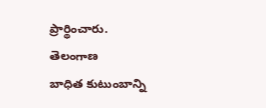ప్రార్థించారు.
తెలంగాణ
బాధిత కుటుంబాన్ని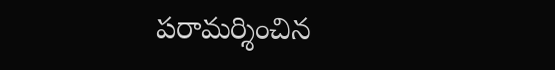పరామర్శించిన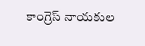కాంగ్రెస్ నాయకుల